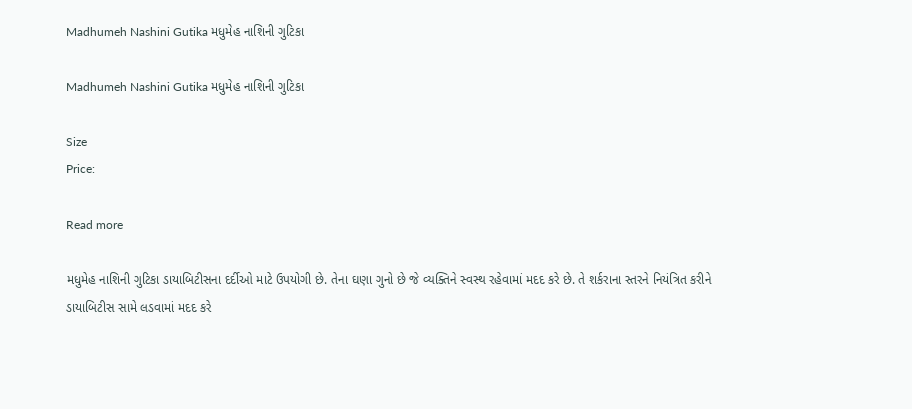Madhumeh Nashini Gutika મધુમેહ નાશિની ગુટિકા

Madhumeh Nashini Gutika મધુમેહ નાશિની ગુટિકા

Size
Price:

Read more

મધુમેહ નાશિની ગુટિકા ડાયાબિટીસના દર્દીઓ માટે ઉપયોગી છે. તેના ઘણા ગુનો છે જે વ્યક્તિને સ્વસ્થ રહેવામાં મદદ કરે છે. તે શર્કરાના સ્તરને નિયંત્રિત કરીને ડાયાબિટીસ સામે લડવામાં મદદ કરે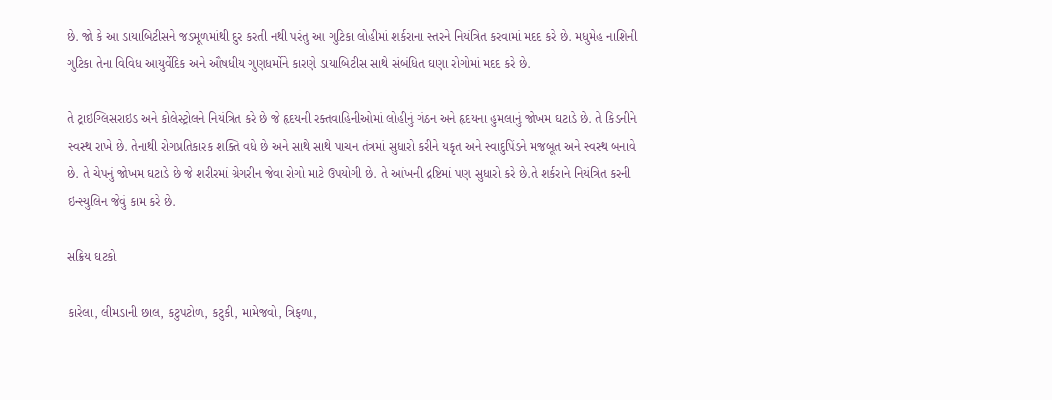છે. જો કે આ ડાયાબિટીસને જડમૂળમાંથી દુર કરતી નથી પરંતુ આ ગુટિકા લોહીમાં શર્કરાના સ્તરને નિયંત્રિત કરવામાં મદદ કરે છે. મધુમેહ નાશિની ગુટિકા તેના વિવિધ આયુર્વેદિક અને ઔષધીય ગુણધર્મોને કારણે ડાયાબિટીસ સાથે સંબંધિત ઘણા રોગોમાં મદદ કરે છે.

તે ટ્રાઇગ્લિસરાઇડ અને કોલેસ્ટ્રોલને નિયંત્રિત કરે છે જે હૃદયની રક્તવાહિનીઓમાં લોહીનું ગંઠન અને હૃદયના હુમલાનું જોખમ ઘટાડે છે. તે કિડનીને સ્વસ્થ રાખે છે. તેનાથી રોગપ્રતિકારક શક્તિ વધે છે અને સાથે સાથે પાચન તંત્રમાં સુધારો કરીને યકૃત અને સ્વાદુપિંડને મજબૂત અને સ્વસ્થ બનાવે છે. તે ચેપનું જોખમ ઘટાડે છે જે શરીરમાં ગ્રેગરીન જેવા રોગો માટે ઉપયોગી છે. તે આંખની દ્રષ્ટિમાં પણ સુધારો કરે છે.તે શર્કરાને નિયંત્રિત કરની ઇન્સ્યુલિન જેવું કામ કરે છે.

સક્રિય ઘટકો

કારેલા, લીમડાની છાલ, કટુપટોળ, કટુકી, મામેજવો, ત્રિફળા,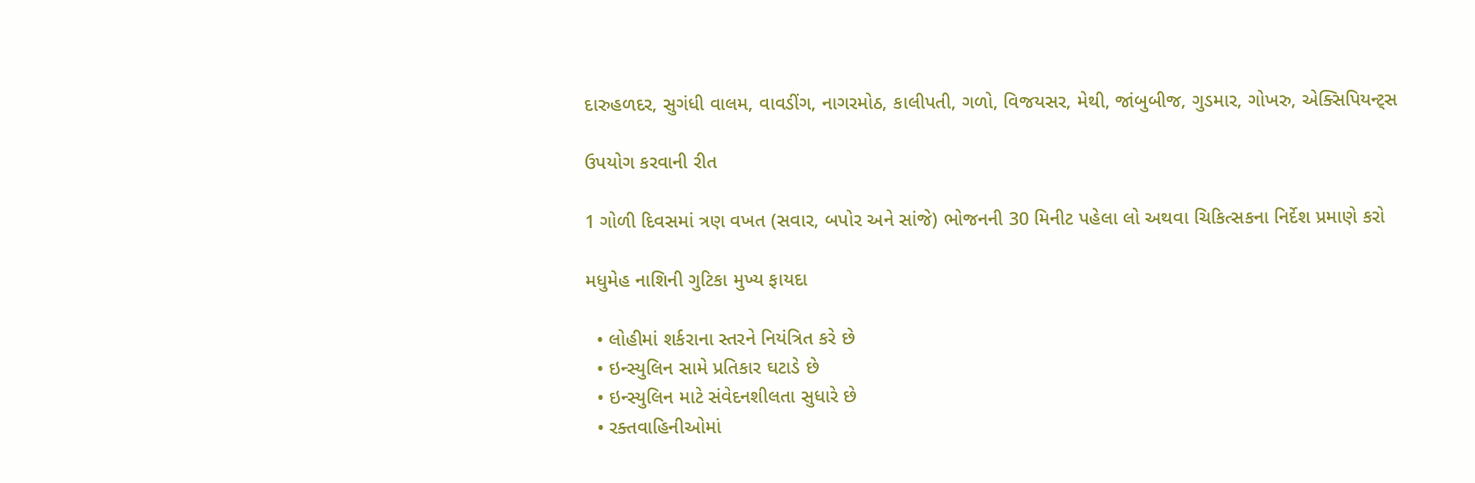દારુહળદર, સુગંધી વાલમ, વાવડીંગ, નાગરમોઠ, કાલીપતી, ગળો, વિજયસર, મેથી, જાંબુબીજ, ગુડમાર, ગોખરુ, એક્સિપિયન્ટ્સ

ઉપયોગ કરવાની રીત

1 ગોળી દિવસમાં ત્રણ વખત (સવાર, બપોર અને સાંજે) ભોજનની 30 મિનીટ પહેલા લો અથવા ચિકિત્સકના નિર્દેશ પ્રમાણે કરો

મધુમેહ નાશિની ગુટિકા મુખ્ય ફાયદા

  • લોહીમાં શર્કરાના સ્તરને નિયંત્રિત કરે છે
  • ઇન્સ્યુલિન સામે પ્રતિકાર ઘટાડે છે
  • ઇન્સ્યુલિન માટે સંવેદનશીલતા સુધારે છે
  • રક્તવાહિનીઓમાં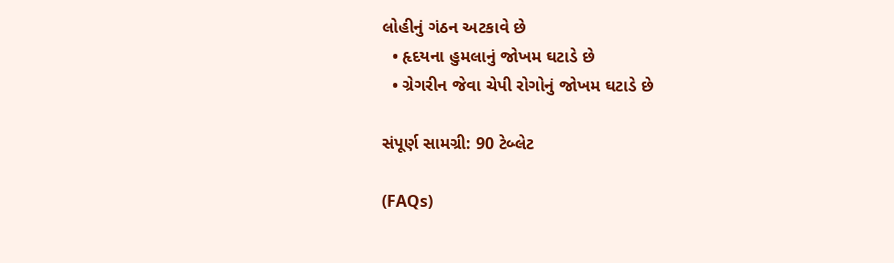લોહીનું ગંઠન અટકાવે છે
  • હૃદયના હુમલાનું જોખમ ઘટાડે છે
  • ગ્રેગરીન જેવા ચેપી રોગોનું જોખમ ઘટાડે છે

સંપૂર્ણ સામગ્રી: 90 ટેબ્લેટ

(FAQs)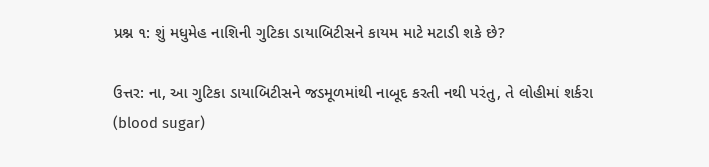પ્રશ્ન ૧: શું મધુમેહ નાશિની ગુટિકા ડાયાબિટીસને કાયમ માટે મટાડી શકે છે?

ઉત્તર: ના, આ ગુટિકા ડાયાબિટીસને જડમૂળમાંથી નાબૂદ કરતી નથી પરંતુ, તે લોહીમાં શર્કરા (blood sugar)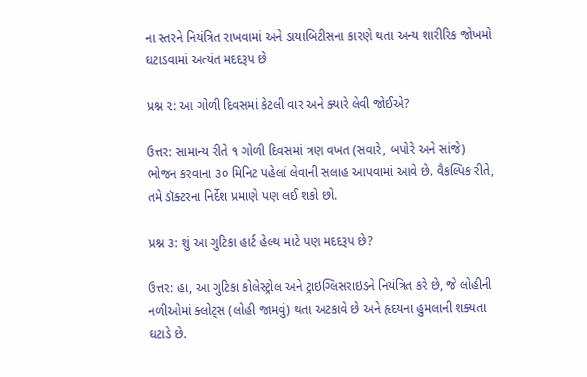ના સ્તરને નિયંત્રિત રાખવામાં અને ડાયાબિટીસના કારણે થતા અન્ય શારીરિક જોખમો ઘટાડવામાં અત્યંત મદદરૂપ છે

પ્રશ્ન ૨: આ ગોળી દિવસમાં કેટલી વાર અને ક્યારે લેવી જોઈએ?

ઉત્તર: સામાન્ય રીતે ૧ ગોળી દિવસમાં ત્રણ વખત (સવારે, બપોરે અને સાંજે) ભોજન કરવાના ૩૦ મિનિટ પહેલાં લેવાની સલાહ આપવામાં આવે છે. વૈકલ્પિક રીતે, તમે ડૉક્ટરના નિર્દેશ પ્રમાણે પણ લઈ શકો છો.

પ્રશ્ન ૩: શું આ ગુટિકા હાર્ટ હેલ્થ માટે પણ મદદરૂપ છે?

ઉત્તર: હા, આ ગુટિકા કોલેસ્ટ્રોલ અને ટ્રાઇગ્લિસરાઇડને નિયંત્રિત કરે છે, જે લોહીની નળીઓમાં ક્લોટ્સ (લોહી જામવું) થતા અટકાવે છે અને હૃદયના હુમલાની શક્યતા ઘટાડે છે.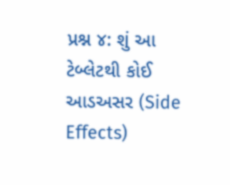પ્રશ્ન ૪: શું આ ટેબ્લેટથી કોઈ આડઅસર (Side Effects)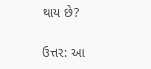થાય છે?

ઉત્તર: આ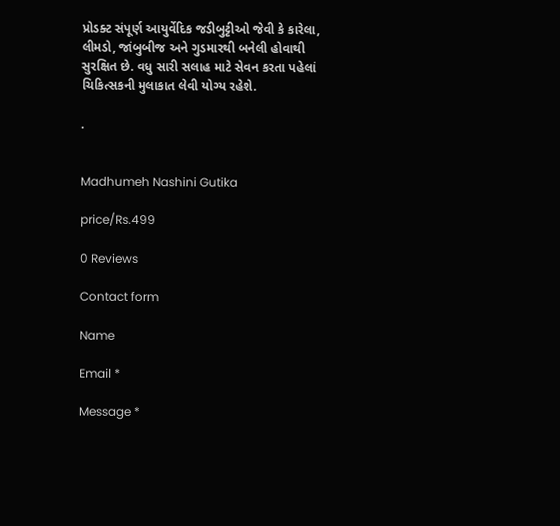પ્રોડક્ટ સંપૂર્ણ આયુર્વેદિક જડીબુટ્ટીઓ જેવી કે કારેલા, લીમડો, જાંબુબીજ અને ગુડમારથી બનેલી હોવાથી સુરક્ષિત છે. વધુ સારી સલાહ માટે સેવન કરતા પહેલાં ચિકિત્સકની મુલાકાત લેવી યોગ્ય રહેશે.

.


Madhumeh Nashini Gutika

price/Rs.499

0 Reviews

Contact form

Name

Email *

Message *